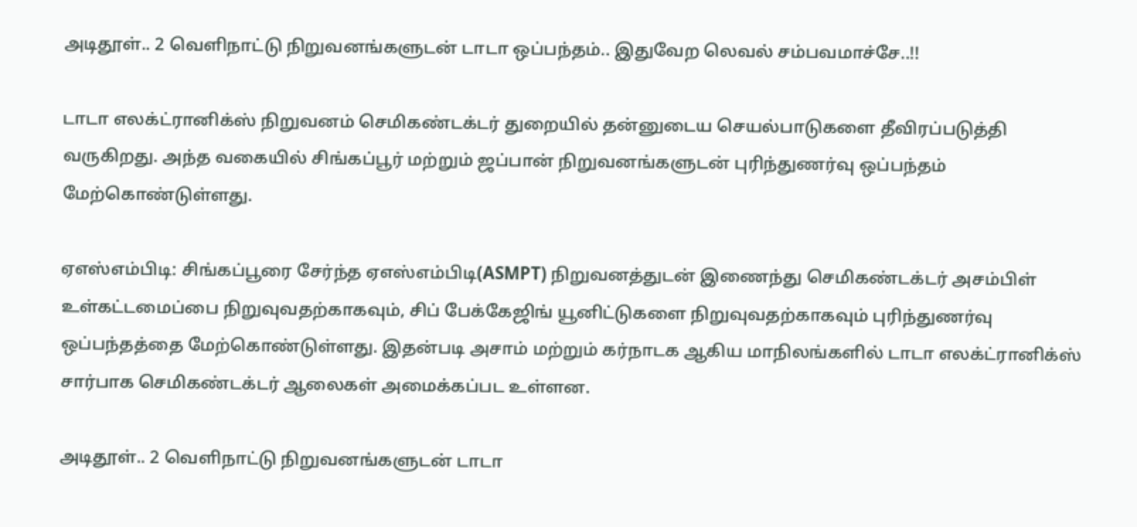அடிதூள்.. 2 வெளிநாட்டு நிறுவனங்களுடன் டாடா ஒப்பந்தம்.. இதுவேற லெவல் சம்பவமாச்சே..!!

டாடா எலக்ட்ரானிக்ஸ் நிறுவனம் செமிகண்டக்டர் துறையில் தன்னுடைய செயல்பாடுகளை தீவிரப்படுத்தி வருகிறது. அந்த வகையில் சிங்கப்பூர் மற்றும் ஜப்பான் நிறுவனங்களுடன் புரிந்துணர்வு ஒப்பந்தம் மேற்கொண்டுள்ளது.

ஏஎஸ்எம்பிடி: சிங்கப்பூரை சேர்ந்த ஏஎஸ்எம்பிடி(ASMPT) நிறுவனத்துடன் இணைந்து செமிகண்டக்டர் அசம்பிள் உள்கட்டமைப்பை நிறுவுவதற்காகவும், சிப் பேக்கேஜிங் யூனிட்டுகளை நிறுவுவதற்காகவும் புரிந்துணர்வு ஒப்பந்தத்தை மேற்கொண்டுள்ளது. இதன்படி அசாம் மற்றும் கர்நாடக ஆகிய மாநிலங்களில் டாடா எலக்ட்ரானிக்ஸ் சார்பாக செமிகண்டக்டர் ஆலைகள் அமைக்கப்பட உள்ளன.

அடிதூள்.. 2 வெளிநாட்டு நிறுவனங்களுடன் டாடா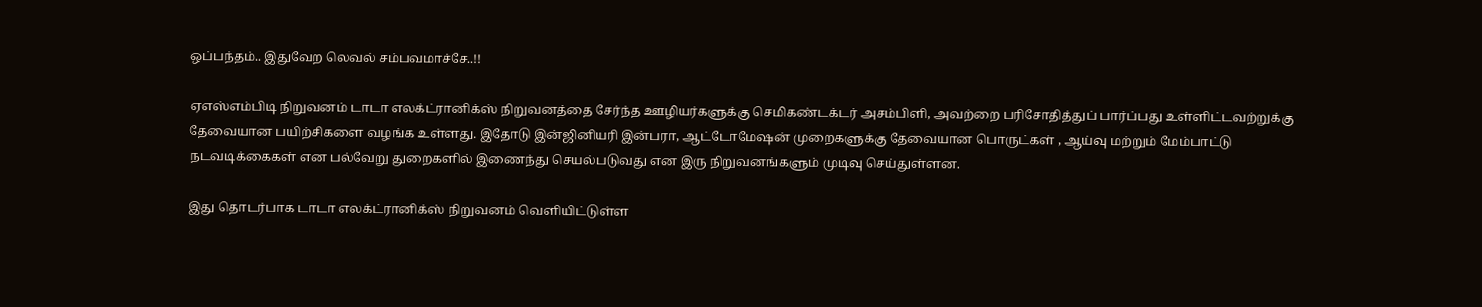ஒப்பந்தம்.. இதுவேற லெவல் சம்பவமாச்சே..!!

ஏஎஸ்எம்பிடி நிறுவனம் டாடா எலக்ட்ரானிக்ஸ் நிறுவனத்தை சேர்ந்த ஊழியர்களுக்கு செமிகண்டக்டர் அசம்பிளி, அவற்றை பரிசோதித்துப் பார்ப்பது உள்ளிட்டவற்றுக்கு தேவையான பயிற்சிகளை வழங்க உள்ளது. இதோடு இன்ஜினியரி இன்பரா, ஆட்டோமேஷன் முறைகளுக்கு தேவையான பொருட்கள் , ஆய்வு மற்றும் மேம்பாட்டு நடவடிக்கைகள் என பல்வேறு துறைகளில் இணைந்து செயல்படுவது என இரு நிறுவனங்களும் முடிவு செய்துள்ளன.

இது தொடர்பாக டாடா எலக்ட்ரானிக்ஸ் நிறுவனம் வெளியிட்டுள்ள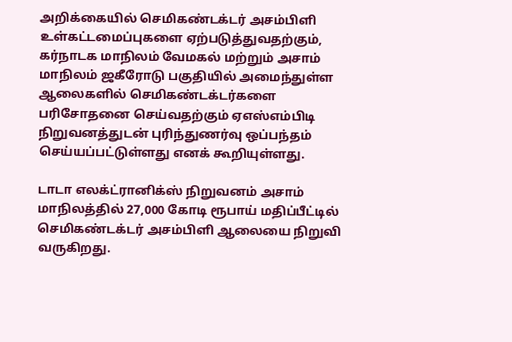அறிக்கையில் செமிகண்டக்டர் அசம்பிளி உள்கட்டமைப்புகளை ஏற்படுத்துவதற்கும், கர்நாடக மாநிலம் வேமகல் மற்றும் அசாம் மாநிலம் ஜகீரோடு பகுதியில் அமைந்துள்ள ஆலைகளில் செமிகண்டக்டர்களை பரிசோதனை செய்வதற்கும் ஏஎஸ்எம்பிடி நிறுவனத்துடன் புரிந்துணர்வு ஒப்பந்தம் செய்யப்பட்டுள்ளது எனக் கூறியுள்ளது.

டாடா எலக்ட்ரானிக்ஸ் நிறுவனம் அசாம் மாநிலத்தில் 27,000 கோடி ரூபாய் மதிப்பீட்டில் செமிகண்டக்டர் அசம்பிளி ஆலையை நிறுவி வருகிறது.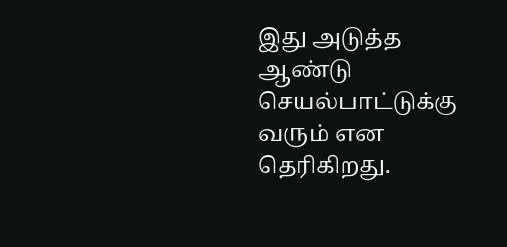இது அடுத்த ஆண்டு செயல்பாட்டுக்கு வரும் என தெரிகிறது.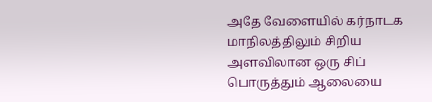அதே வேளையில் கர்நாடக மாநிலத்திலும் சிறிய அளவிலான ஒரு சிப் பொருத்தும் ஆலையை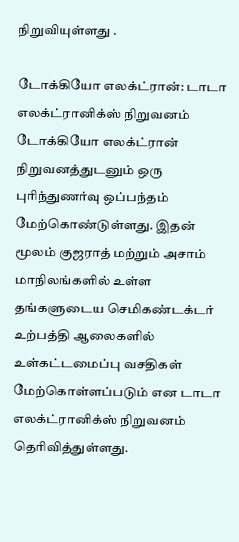நிறுவியுள்ளது .

டோக்கியோ எலக்ட்ரான்: டாடா எலக்ட்ரானிக்ஸ் நிறுவனம் டோக்கியோ எலக்ட்ரான் நிறுவனத்துடனும் ஒரு புரிந்துணர்வு ஒப்பந்தம் மேற்கொண்டுள்ளது. இதன் மூலம் குஜராத் மற்றும் அசாம் மாநிலங்களில் உள்ள தங்களுடைய செமிகண்டக்டர் உற்பத்தி ஆலைகளில் உள்கட்டமைப்பு வசதிகள் மேற்கொள்ளப்படும் என டாடா எலக்ட்ரானிக்ஸ் நிறுவனம் தெரிவித்துள்ளது.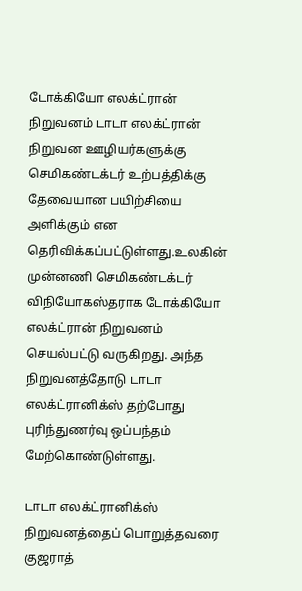டோக்கியோ எலக்ட்ரான் நிறுவனம் டாடா எலக்ட்ரான் நிறுவன ஊழியர்களுக்கு செமிகண்டக்டர் உற்பத்திக்கு தேவையான பயிற்சியை அளிக்கும் என தெரிவிக்கப்பட்டுள்ளது.உலகின் முன்னணி செமிகண்டக்டர் விநியோகஸ்தராக டோக்கியோ எலக்ட்ரான் நிறுவனம் செயல்பட்டு வருகிறது. அந்த நிறுவனத்தோடு டாடா எலக்ட்ரானிக்ஸ் தற்போது புரிந்துணர்வு ஒப்பந்தம் மேற்கொண்டுள்ளது.

டாடா எலக்ட்ரானிக்ஸ் நிறுவனத்தைப் பொறுத்தவரை குஜராத்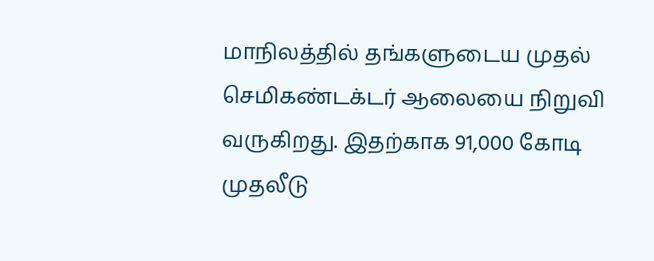மாநிலத்தில் தங்களுடைய முதல் செமிகண்டக்டர் ஆலையை நிறுவி வருகிறது. இதற்காக 91,000 கோடி முதலீடு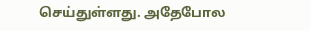செய்துள்ளது. அதேபோல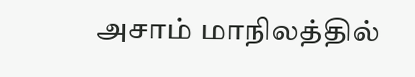அசாம் மாநிலத்தில்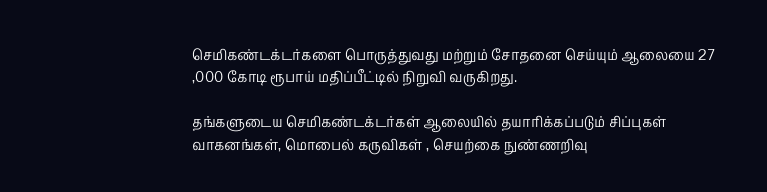செமிகண்டக்டர்களை பொருத்துவது மற்றும் சோதனை செய்யும் ஆலையை 27 ,000 கோடி ரூபாய் மதிப்பீட்டில் நிறுவி வருகிறது.

தங்களுடைய செமிகண்டக்டர்கள் ஆலையில் தயாரிக்கப்படும் சிப்புகள் வாகனங்கள், மொபைல் கருவிகள் , செயற்கை நுண்ணறிவு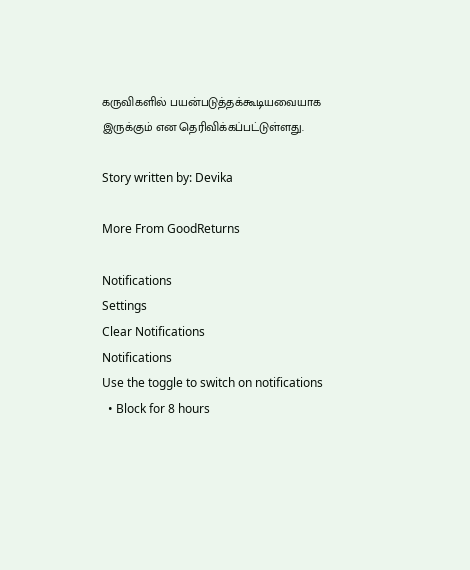கருவிகளில் பயன்படுத்தக்கூடியவையாக இருக்கும் என தெரிவிக்கப்பட்டுள்ளது.

Story written by: Devika

More From GoodReturns

Notifications
Settings
Clear Notifications
Notifications
Use the toggle to switch on notifications
  • Block for 8 hours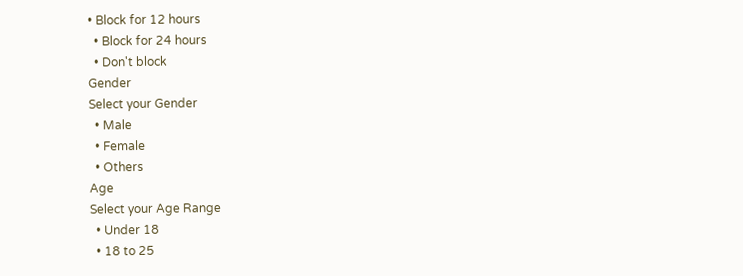• Block for 12 hours
  • Block for 24 hours
  • Don't block
Gender
Select your Gender
  • Male
  • Female
  • Others
Age
Select your Age Range
  • Under 18
  • 18 to 25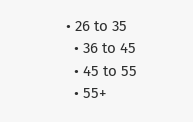• 26 to 35
  • 36 to 45
  • 45 to 55
  • 55+